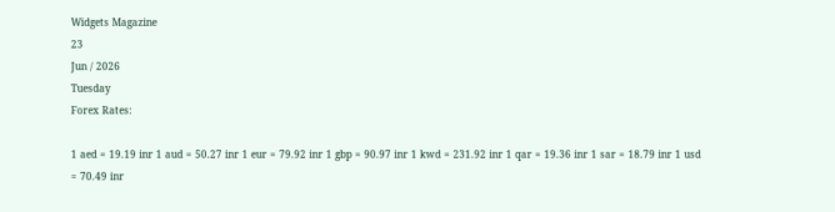Widgets Magazine
23
Jun / 2026
Tuesday
Forex Rates:

1 aed = 19.19 inr 1 aud = 50.27 inr 1 eur = 79.92 inr 1 gbp = 90.97 inr 1 kwd = 231.92 inr 1 qar = 19.36 inr 1 sar = 18.79 inr 1 usd = 70.49 inr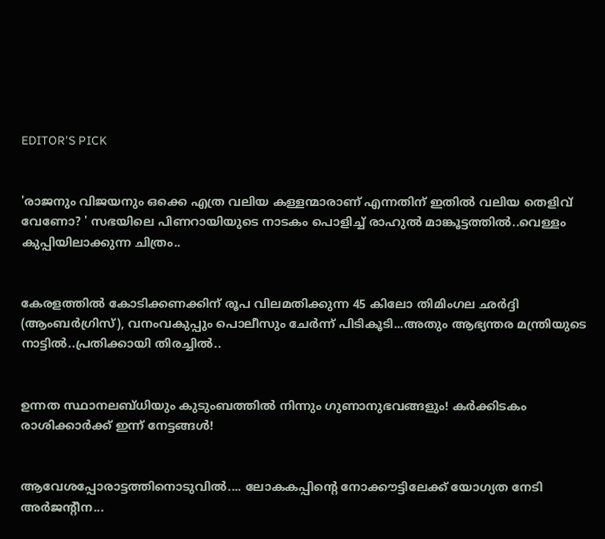EDITOR'S PICK


'രാജനും വിജയനും ഒക്കെ എത്ര വലിയ കള്ളന്മാരാണ് എന്നതിന് ഇതിൽ വലിയ തെളിവ് വേണോ? ' സഭയിലെ പിണറായിയുടെ നാടകം പൊളിച്ച് രാഹുല്‍ മാങ്കൂട്ടത്തില്‍..വെള്ളം കുപ്പിയിലാക്കുന്ന ചിത്രം..


കേരളത്തിൽ കോടിക്കണക്കിന് രൂപ വിലമതിക്കുന്ന 45 കിലോ തിമിംഗല ഛര്‍ദ്ദി (ആംബര്‍ഗ്രിസ്), വനംവകുപ്പും പൊലീസും ചേര്‍ന്ന് പിടികൂടി...അതും ആഭ്യന്തര മന്ത്രിയുടെ നാട്ടിൽ..പ്രതിക്കായി തിരച്ചിൽ..


ഉന്നത സ്ഥാനലബ്ധിയും കുടുംബത്തിൽ നിന്നും ഗുണാനുഭവങ്ങളും! കർക്കിടകം രാശിക്കാർക്ക് ഇന്ന് നേട്ടങ്ങൾ!


ആവേശപ്പോരാട്ടത്തിനൊടുവിൽ.... ലോകകപ്പിന്‍റെ നോക്കൗട്ടിലേക്ക് യോഗ്യത നേടി അർജന്റീന...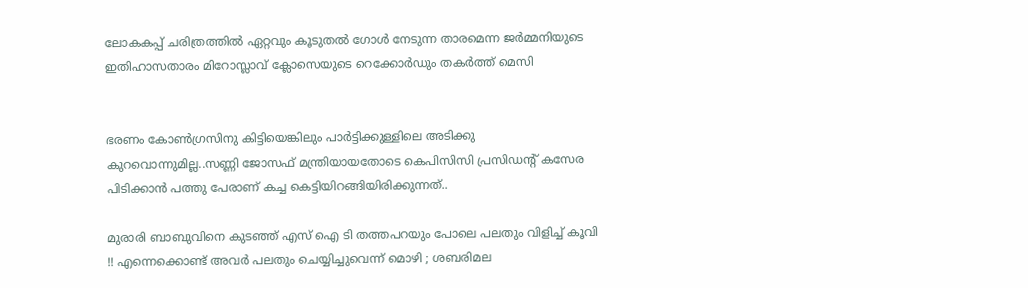ലോകകപ്പ് ചരിത്രത്തിൽ ഏറ്റവും കൂടുതൽ ഗോൾ നേടുന്ന താരമെന്ന ജർമ്മനിയുടെ ഇതിഹാസതാരം മിറോസ്ലാവ് ക്ലോസെയുടെ റെക്കോർഡും തകർത്ത് മെസി


ഭരണം കോണ്‍ഗ്രസിനു കിട്ടിയെങ്കിലും പാര്‍ട്ടിക്കുള്ളിലെ അടിക്കു കുറവൊന്നുമില്ല..സണ്ണി ജോസഫ് മന്ത്രിയായതോടെ കെപിസിസി പ്രസിഡന്റ് കസേര പിടിക്കാന്‍ പത്തു പേരാണ് കച്ച കെട്ടിയിറങ്ങിയിരിക്കുന്നത്..

മുരാരി ബാബുവിനെ കുടഞ്ഞ് എസ് ഐ ടി തത്തപറയും പോലെ പലതും വിളിച്ച് കൂവി !! എന്നെക്കൊണ്ട് അവര്‍ പലതും ചെയ്യിച്ചുവെന്ന് മൊഴി ; ശബരിമല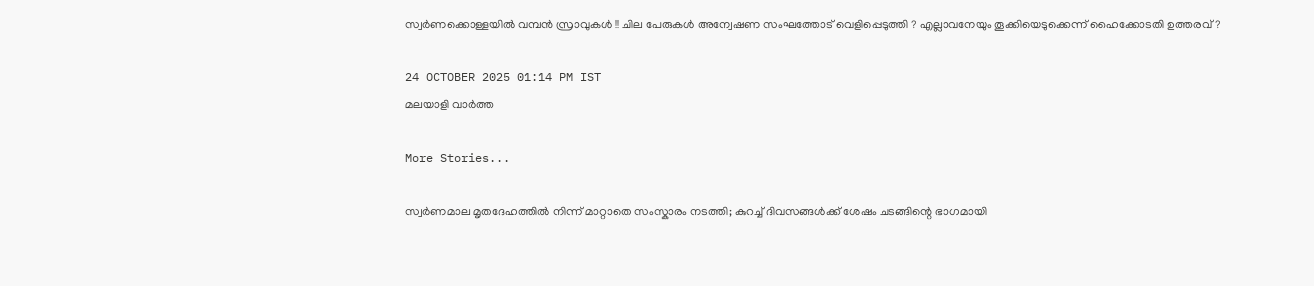സ്വര്‍ണക്കൊള്ളയില്‍ വമ്പന്‍ സ്രാവുകള്‍ !! ചില പേരുകള്‍ അന്വേഷണ സംഘത്തോട് വെളിപ്പെടുത്തി ? എല്ലാവനേയും തൂക്കിയെടുക്കെന്ന് ഹൈക്കോടതി ഉത്തരവ് ?

24 OCTOBER 2025 01:14 PM IST
മലയാളി വാര്‍ത്ത

More Stories...

സ്വർണമാല മൃതദേഹത്തിൽ നിന്ന് മാറ്റാതെ സംസ്കാരം നടത്തി; കുറച്ച് ദിവസങ്ങൾക്ക് ശേഷം ചടങ്ങിന്റെ ഭാഗമായി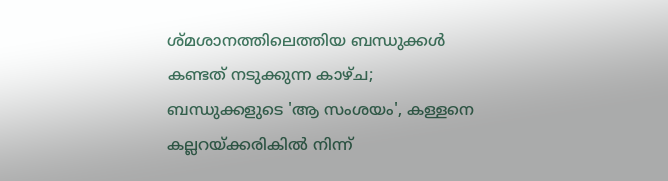ശ്മശാനത്തിലെത്തിയ ബന്ധുക്കൾ കണ്ടത് നടുക്കുന്ന കാഴ്ച; ബന്ധുക്കളുടെ 'ആ സംശയം', കള്ളനെ കല്ലറയ്ക്കരികിൽ നിന്ന്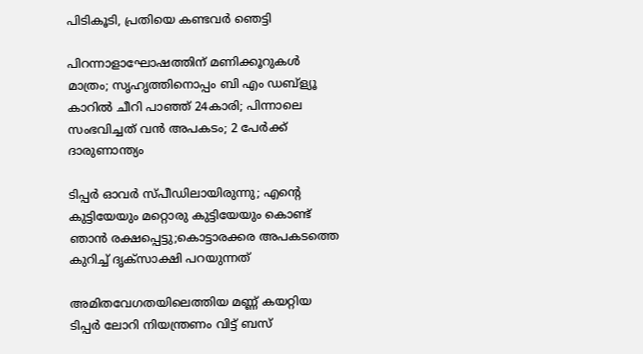പിടികൂടി, പ്രതിയെ കണ്ടവർ ഞെട്ടി

പിറന്നാളാഘോഷത്തിന് മണിക്കൂറുകൾ മാത്രം; സൃഹൃത്തിനൊപ്പം ബി എം ഡബ്‌ള്യൂ കാറിൽ ചീറി പാഞ്ഞ് 24കാരി; പിന്നാലെ സംഭവിച്ചത് വൻ അപകടം; 2 പേർക്ക് ദാരുണാന്ത്യം

ടിപ്പർ ഓവർ സ്പീഡിലായിരുന്നു; എന്റെ കുട്ടിയേയും മറ്റൊരു കുട്ടിയേയും കൊണ്ട് ഞാൻ രക്ഷപ്പെട്ടു;കൊട്ടാരക്കര അപകടത്തെ കുറിച്ച് ദൃക്‌സാക്ഷി പറയുന്നത്

അമിതവേഗതയിലെത്തിയ മണ്ണ് കയറ്റിയ ടിപ്പർ ലോറി നിയന്ത്രണം വിട്ട് ബസ്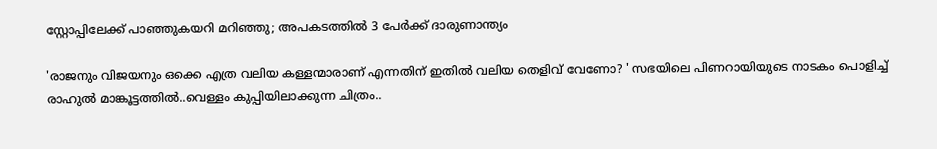സ്റ്റോപ്പിലേക്ക് പാഞ്ഞുകയറി മറിഞ്ഞു; അപകടത്തിൽ 3 പേർക്ക് ദാരുണാന്ത്യം

'രാജനും വിജയനും ഒക്കെ എത്ര വലിയ കള്ളന്മാരാണ് എന്നതിന് ഇതിൽ വലിയ തെളിവ് വേണോ? ' സഭയിലെ പിണറായിയുടെ നാടകം പൊളിച്ച് രാഹുല്‍ മാങ്കൂട്ടത്തില്‍..വെള്ളം കുപ്പിയിലാക്കുന്ന ചിത്രം..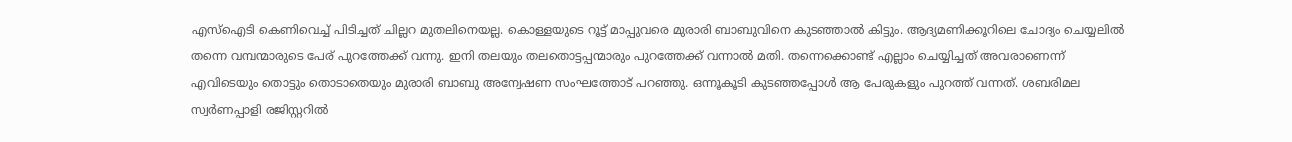എസ്‌ഐടി കെണിവെച്ച് പിടിച്ചത് ചില്ലറ മുതലിനെയല്ല. കൊള്ളയുടെ റൂട്ട് മാപ്പുവരെ മുരാരി ബാബുവിനെ കുടഞ്ഞാല്‍ കിട്ടും. ആദ്യമണിക്കൂറിലെ ചോദ്യം ചെയ്യലില്‍ തന്നെ വമ്പന്മാരുടെ പേര് പുറത്തേക്ക് വന്നു. ഇനി തലയും തലതൊട്ടപ്പന്മാരും പുറത്തേക്ക് വന്നാല്‍ മതി. തന്നെക്കൊണ്ട് എല്ലാം ചെയ്യിച്ചത് അവരാണെന്ന് എവിടെയും തൊട്ടും തൊടാതെയും മുരാരി ബാബു അന്വേഷണ സംഘത്തോട് പറഞ്ഞു. ഒന്നൂകൂടി കുടഞ്ഞപ്പോള്‍ ആ പേരുകളും പുറത്ത് വന്നത്. ശബരിമല സ്വര്‍ണപ്പാളി രജിസ്റ്ററില്‍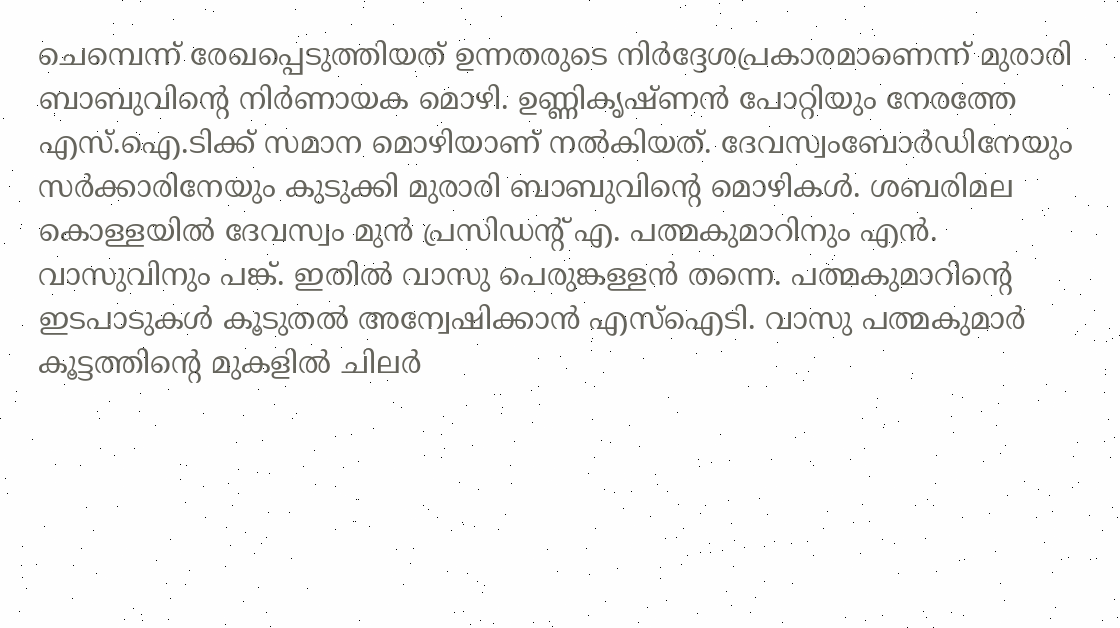ചെമ്പെന്ന് രേഖപ്പെടുത്തിയത് ഉന്നതരുടെ നിര്‍ദ്ദേശപ്രകാരമാണെന്ന് മുരാരി ബാബുവിന്റെ നിര്‍ണായക മൊഴി. ഉണ്ണികൃഷ്ണന്‍ പോറ്റിയും നേരത്തേ എസ്.ഐ.ടിക്ക് സമാന മൊഴിയാണ് നല്‍കിയത്. ദേവസ്വംബോര്‍ഡിനേയും സര്‍ക്കാരിനേയും കുടുക്കി മുരാരി ബാബുവിന്റെ മൊഴികള്‍. ശബരിമല കൊള്ളയില്‍ ദേവസ്വം മുന്‍ പ്രസിഡന്റ് എ. പത്മകുമാറിനും എന്‍. വാസുവിനും പങ്ക്. ഇതില്‍ വാസു പെരുങ്കള്ളന്‍ തന്നെ. പത്മകുമാറിന്റെ ഇടപാടുകള്‍ കൂടുതല്‍ അന്വേഷിക്കാന്‍ എസ്‌ഐടി. വാസു പത്മകുമാര്‍ കൂട്ടത്തിന്റെ മുകളില്‍ ചിലര്‍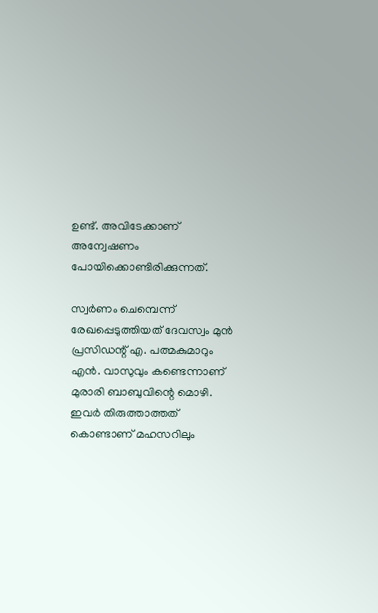ഉണ്ട്. അവിടേക്കാണ് അന്വേഷണം പോയിക്കൊണ്ടിരിക്കുന്നത്.

സ്വര്‍ണം ചെമ്പെന്ന് രേഖപ്പെടുത്തിയത് ദേവസ്വം മുന്‍ പ്രസിഡന്റ് എ. പത്മകുമാറും എന്‍. വാസുവും കണ്ടെന്നാണ് മുരാരി ബാബുവിന്റെ മൊഴി. ഇവര്‍ തിരുത്താത്തത് കൊണ്ടാണ് മഹസറിലും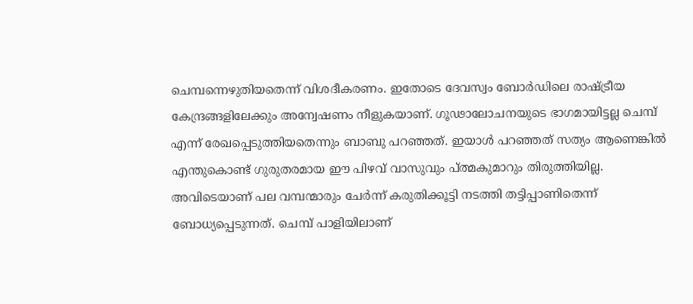ചെമ്പന്നെഴുതിയതെന്ന് വിശദീകരണം. ഇതോടെ ദേവസ്വം ബോര്‍ഡിലെ രാഷ്ട്രീയ കേന്ദ്രങ്ങളിലേക്കും അന്വേഷണം നീളുകയാണ്. ഗൂഢാലോചനയുടെ ഭാഗമായിട്ടല്ല ചെമ്പ് എന്ന് രേഖപ്പെടുത്തിയതെന്നും ബാബു പറഞ്ഞത്. ഇയാള്‍ പറഞ്ഞത് സത്യം ആണെങ്കില്‍ എന്തുകൊണ്ട് ഗുരുതരമായ ഈ പിഴവ് വാസുവും പ്ത്മകുമാറും തിരുത്തിയില്ല. അവിടെയാണ് പല വമ്പന്മാരും ചേര്‍ന്ന് കരുതിക്കൂട്ടി നടത്തി തട്ടിപ്പാണിതെന്ന് ബോധ്യപ്പെടുന്നത്. ചെമ്പ് പാളിയിലാണ്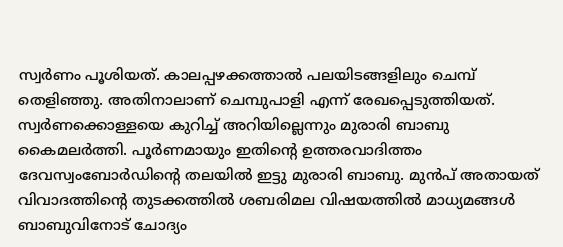സ്വര്‍ണം പൂശിയത്. കാലപ്പഴക്കത്താല്‍ പലയിടങ്ങളിലും ചെമ്പ് തെളിഞ്ഞു. അതിനാലാണ് ചെമ്പുപാളി എന്ന് രേഖപ്പെടുത്തിയത്. സ്വര്‍ണക്കൊള്ളയെ കുറിച്ച് അറിയില്ലെന്നും മുരാരി ബാബു കൈമലര്‍ത്തി. പൂര്‍ണമായും ഇതിന്റെ ഉത്തരവാദിത്തം ദേവസ്വംബോര്‍ഡിന്റെ തലയില്‍ ഇട്ടു മുരാരി ബാബു. മുന്‍പ് അതായത് വിവാദത്തിന്റെ തുടക്കത്തില്‍ ശബരിമല വിഷയത്തില്‍ മാധ്യമങ്ങള്‍ ബാബുവിനോട് ചോദ്യം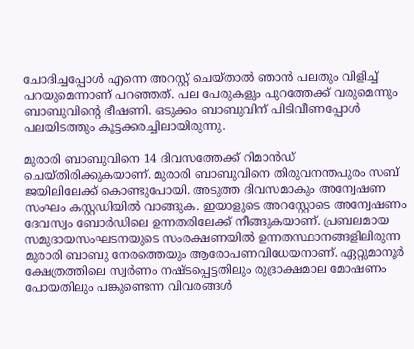ചോദിച്ചപ്പോള്‍ എന്നെ അറസ്റ്റ് ചെയ്താല്‍ ഞാന്‍ പലതും വിളിച്ച് പറയുമെന്നാണ് പറഞ്ഞത്. പല പേരുകളും പുറത്തേക്ക് വരുമെന്നും ബാബുവിന്റെ ഭീഷണി. ഒടുക്കം ബാബുവിന് പിടിവീണപ്പോള്‍ പലയിടത്തും കൂട്ടക്കരച്ചിലായിരുന്നു.

മുരാരി ബാബുവിനെ 14 ദിവസത്തേക്ക് റിമാന്‍ഡ് ചെയ്തിരിക്കുകയാണ്. മുരാരി ബാബുവിനെ തിരുവനന്തപുരം സബ് ജയിലിലേക്ക് കൊണ്ടുപോയി. അടുത്ത ദിവസമാകും അന്വേഷണ സംഘം കസ്റ്റഡിയില്‍ വാങ്ങുക. ഇയാളുടെ അറസ്റ്റോടെ അന്വേഷണം ദേവസ്വം ബോര്‍ഡിലെ ഉന്നതരിലേക്ക് നീങ്ങുകയാണ്. പ്രബലമായ സമുദായസംഘടനയുടെ സംരക്ഷണയില്‍ ഉന്നതസ്ഥാനങ്ങളിലിരുന്ന മുരാരി ബാബു നേരത്തെയും ആരോപണവിധേയനാണ്. ഏറ്റുമാനൂര്‍ ക്ഷേത്രത്തിലെ സ്വര്‍ണം നഷ്ടപ്പെട്ടതിലും രുദ്രാക്ഷമാല മോഷണം പോയതിലും പങ്കുണ്ടെന്ന വിവരങ്ങള്‍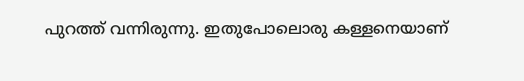പുറത്ത് വന്നിരുന്നു. ഇതുപോലൊരു കള്ളനെയാണ്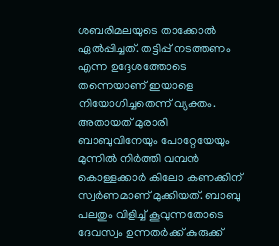ശബരിമലയുടെ താക്കോല്‍ ഏല്‍പ്പിച്ചത്. തട്ടിപ്പ് നടത്തണം എന്ന ഉദ്ദേശത്തോടെ തന്നെയാണ് ഇയാളെ നിയോഗിച്ചതെന്ന് വ്യക്തം. അതായത് മുരാരി ബാബുവിനേയും പോറ്റേയേയും മുന്നില്‍ നിര്‍ത്തി വമ്പന്‍ കൊള്ളക്കാര്‍ കിലോ കണക്കിന് സ്വര്‍ണമാണ് മുക്കിയത്. ബാബു പലതും വിളിച്ച് കൂവുന്നതോടെ ദേവസ്വം ഉന്നതര്‍ക്ക് കുരുക്ക്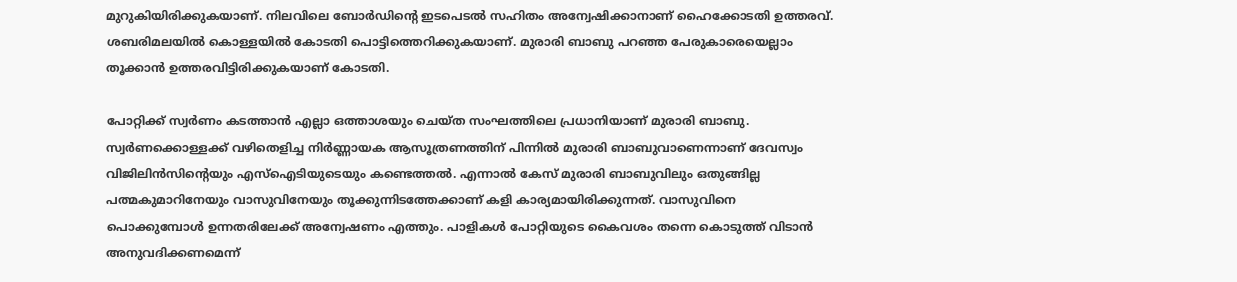മുറുകിയിരിക്കുകയാണ്. നിലവിലെ ബോര്‍ഡിന്റെ ഇടപെടല്‍ സഹിതം അന്വേഷിക്കാനാണ് ഹൈക്കോടതി ഉത്തരവ്. ശബരിമലയില്‍ കൊള്ളയില്‍ കോടതി പൊട്ടിത്തെറിക്കുകയാണ്. മുരാരി ബാബു പറഞ്ഞ പേരുകാരെയെല്ലാം തൂക്കാന്‍ ഉത്തരവിട്ടിരിക്കുകയാണ് കോടതി.

പോറ്റിക്ക് സ്വര്‍ണം കടത്താന്‍ എല്ലാ ഒത്താശയും ചെയ്ത സംഘത്തിലെ പ്രധാനിയാണ് മുരാരി ബാബു. സ്വര്‍ണക്കൊള്ളക്ക് വഴിതെളിച്ച നിര്‍ണ്ണായക ആസൂത്രണത്തിന് പിന്നില്‍ മുരാരി ബാബുവാണെന്നാണ് ദേവസ്വം വിജിലിന്‍സിന്റെയും എസ്‌ഐടിയുടെയും കണ്ടെത്തല്‍. എന്നാല്‍ കേസ് മുരാരി ബാബുവിലും ഒതുങ്ങില്ല പത്മകുമാറിനേയും വാസുവിനേയും തൂക്കുന്നിടത്തേക്കാണ് കളി കാര്യമായിരിക്കുന്നത്. വാസുവിനെ പൊക്കുമ്പോള്‍ ഉന്നതരിലേക്ക് അന്വേഷണം എത്തും. പാളികള്‍ പോറ്റിയുടെ കൈവശം തന്നെ കൊടുത്ത് വിടാന്‍ അനുവദിക്കണമെന്ന്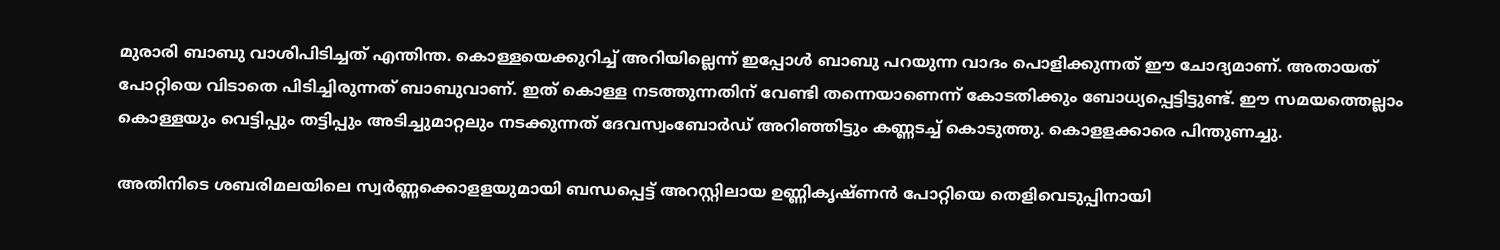മുരാരി ബാബു വാശിപിടിച്ചത് എന്തിന്ത. കൊള്ളയെക്കുറിച്ച് അറിയില്ലെന്ന് ഇപ്പോള്‍ ബാബു പറയുന്ന വാദം പൊളിക്കുന്നത് ഈ ചോദ്യമാണ്. അതായത് പോറ്റിയെ വിടാതെ പിടിച്ചിരുന്നത് ബാബുവാണ്. ഇത് കൊള്ള നടത്തുന്നതിന് വേണ്ടി തന്നെയാണെന്ന് കോടതിക്കും ബോധ്യപ്പെട്ടിട്ടുണ്ട്. ഈ സമയത്തെല്ലാം കൊള്ളയും വെട്ടിപ്പും തട്ടിപ്പും അടിച്ചുമാറ്റലും നടക്കുന്നത് ദേവസ്വംബോര്‍ഡ് അറിഞ്ഞിട്ടും കണ്ണടച്ച് കൊടുത്തു. കൊളളക്കാരെ പിന്തുണച്ചു.

അതിനിടെ ശബരിമലയിലെ സ്വര്‍ണ്ണക്കൊളളയുമായി ബന്ധപ്പെട്ട് അറസ്റ്റിലായ ഉണ്ണികൃഷ്ണന്‍ പോറ്റിയെ തെളിവെടുപ്പിനായി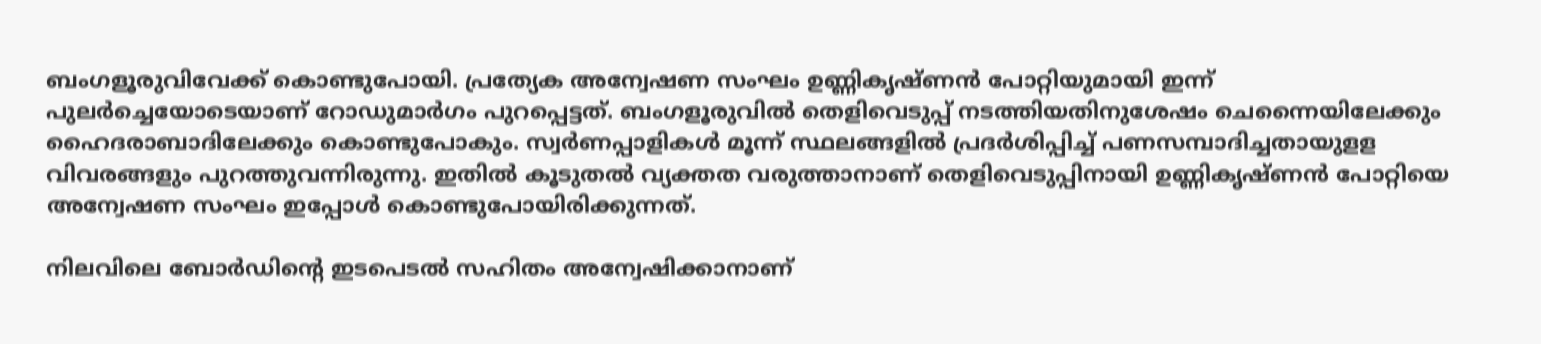ബംഗളൂരുവിവേക്ക് കൊണ്ടുപോയി. പ്രത്യേക അന്വേഷണ സംഘം ഉണ്ണികൃഷ്ണന്‍ പോറ്റിയുമായി ഇന്ന് പുലര്‍ച്ചെയോടെയാണ് റോഡുമാര്‍ഗം പുറപ്പെട്ടത്. ബംഗളൂരുവില്‍ തെളിവെടുപ്പ് നടത്തിയതിനുശേഷം ചെന്നൈയിലേക്കും ഹൈദരാബാദിലേക്കും കൊണ്ടുപോകും. സ്വര്‍ണപ്പാളികള്‍ മൂന്ന് സ്ഥലങ്ങളില്‍ പ്രദര്‍ശിപ്പിച്ച് പണസമ്പാദിച്ചതായുളള വിവരങ്ങളും പുറത്തുവന്നിരുന്നു. ഇതില്‍ കൂടുതല്‍ വ്യക്തത വരുത്താനാണ് തെളിവെടുപ്പിനായി ഉണ്ണികൃഷ്ണന്‍ പോറ്റിയെ അന്വേഷണ സംഘം ഇപ്പോള്‍ കൊണ്ടുപോയിരിക്കുന്നത്.

നിലവിലെ ബോര്‍ഡിന്റെ ഇടപെടല്‍ സഹിതം അന്വേഷിക്കാനാണ്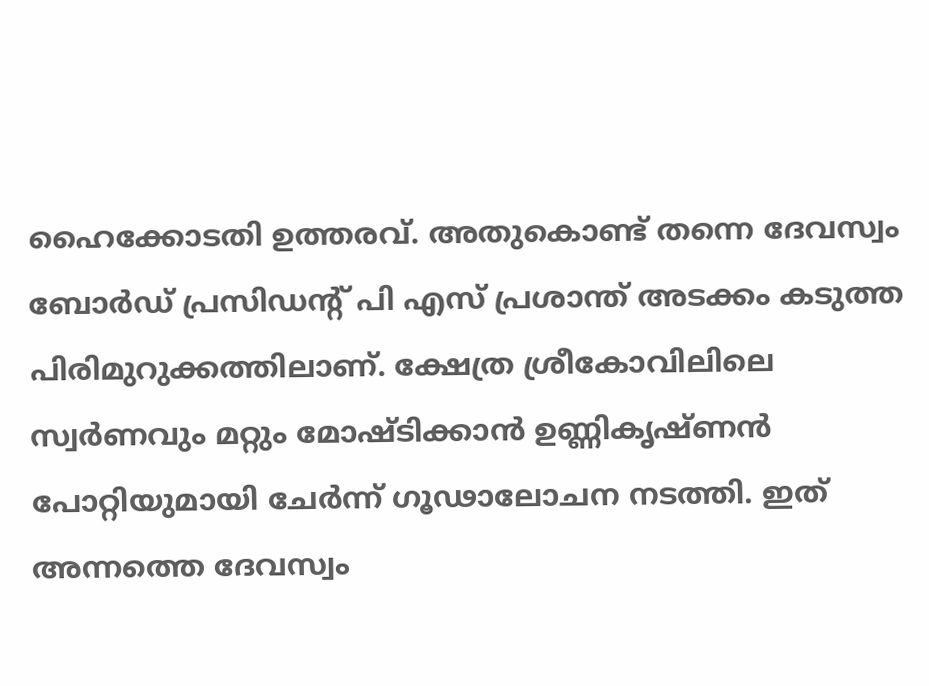ഹൈക്കോടതി ഉത്തരവ്. അതുകൊണ്ട് തന്നെ ദേവസ്വം ബോര്‍ഡ് പ്രസിഡന്റ് പി എസ് പ്രശാന്ത് അടക്കം കടുത്ത പിരിമുറുക്കത്തിലാണ്. ക്ഷേത്ര ശ്രീകോവിലിലെ സ്വര്‍ണവും മറ്റും മോഷ്ടിക്കാന്‍ ഉണ്ണികൃഷ്ണന്‍ പോറ്റിയുമായി ചേര്‍ന്ന് ഗൂഢാലോചന നടത്തി. ഇത് അന്നത്തെ ദേവസ്വം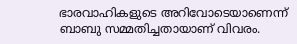ഭാരവാഹികളുടെ അറിവോടെയാണെന്ന് ബാബു സമ്മതിച്ചതായാണ് വിവരം.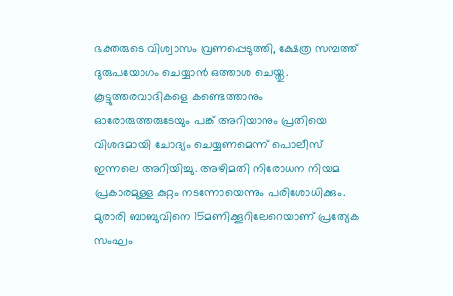ഭക്തരുടെ വിശ്വാസം വ്രണപ്പെടുത്തി, ക്ഷേത്ര സമ്പത്ത് ദുരുപയോഗം ചെയ്യാന്‍ ഒത്താശ ചെയ്തു. കൂട്ടുത്തരവാദികളെ കണ്ടെത്താനും ഓരോരുത്തരുടേയും പങ്ക് അറിയാനും പ്രതിയെ വിശദമായി ചോദ്യം ചെയ്യണമെന്ന് പൊലീസ് ഇന്നലെ അറിയിച്ചു. അഴിമതി നിരോധന നിയമ പ്രകാരമുള്ള കുറ്റം നടന്നോയെന്നും പരിശോധിക്കും. മുരാരി ബാബുവിനെ 15മണിക്കൂറിലേറെയാണ് പ്രത്യേക സംഘം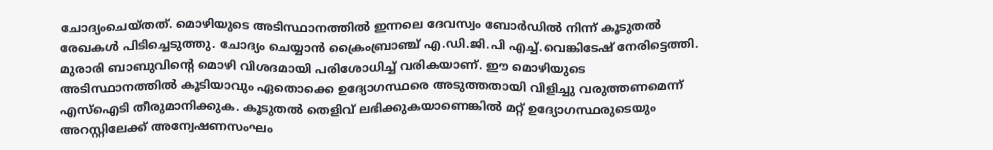ചോദ്യംചെയ്തത്. മൊഴിയുടെ അടിസ്ഥാനത്തില്‍ ഇന്നലെ ദേവസ്വം ബോര്‍ഡില്‍ നിന്ന് കൂടുതല്‍ രേഖകള്‍ പിടിച്ചെടുത്തു. ചോദ്യം ചെയ്യാന്‍ ക്രൈംബ്രാഞ്ച് എ.ഡി.ജി.പി എച്ച്.വെങ്കിടേഷ് നേരിട്ടെത്തി. മുരാരി ബാബുവിന്റെ മൊഴി വിശദമായി പരിശോധിച്ച് വരികയാണ്. ഈ മൊഴിയുടെ അടിസ്ഥാനത്തില്‍ കൂടിയാവും ഏതൊക്കെ ഉദ്യോഗസ്ഥരെ അടുത്തതായി വിളിച്ചു വരുത്തണമെന്ന് എസ്‌ഐടി തീരുമാനിക്കുക. കൂടുതല്‍ തെളിവ് ലഭിക്കുകയാണെങ്കില്‍ മറ്റ് ഉദ്യോഗസ്ഥരുടെയും അറസ്റ്റിലേക്ക് അന്വേഷണസംഘം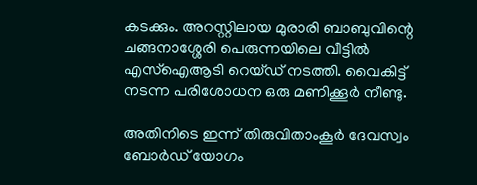കടക്കും. അറസ്റ്റിലായ മുരാരി ബാബുവിന്റെ ചങ്ങനാശ്ശേരി പെരുന്നയിലെ വീട്ടില്‍ എസ്‌ഐആടി റെയ്ഡ് നടത്തി. വൈകിട്ട് നടന്ന പരിശോധന ഒരു മണിക്കൂര്‍ നീണ്ടു.

അതിനിടെ ഇന്ന് തിരുവിതാംകൂര്‍ ദേവസ്വം ബോര്‍ഡ് യോഗം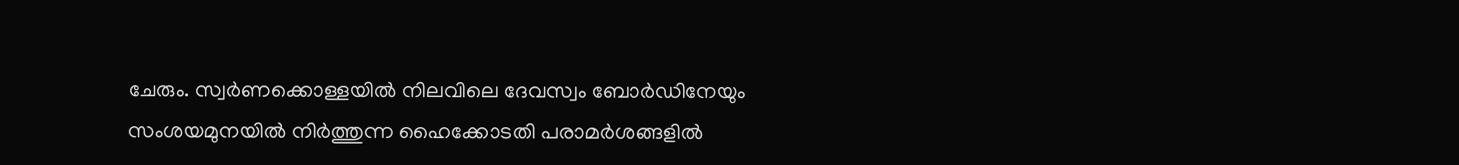ചേരും. സ്വര്‍ണക്കൊള്ളയില്‍ നിലവിലെ ദേവസ്വം ബോര്‍ഡിനേയും സംശയമുനയില്‍ നിര്‍ത്തുന്ന ഹൈക്കോടതി പരാമര്‍ശങ്ങളില്‍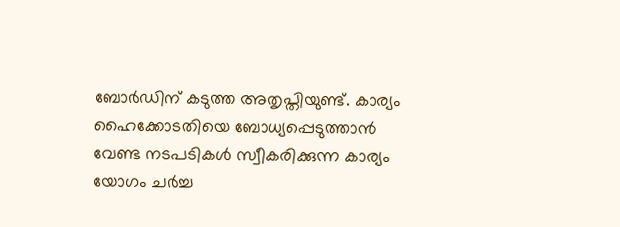ബോര്‍ഡിന് കടുത്ത അതൃപ്തിയുണ്ട്. കാര്യം ഹൈക്കോടതിയെ ബോധ്യപ്പെടുത്താന്‍ വേണ്ട നടപടികള്‍ സ്വീകരിക്കുന്ന കാര്യം യോഗം ചര്‍ച്ച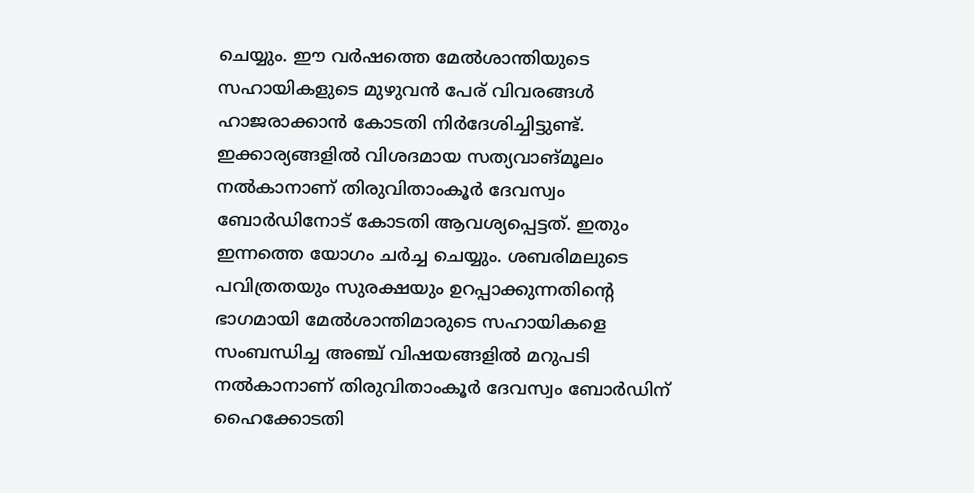ചെയ്യും. ഈ വര്‍ഷത്തെ മേല്‍ശാന്തിയുടെ സഹായികളുടെ മുഴുവന്‍ പേര് വിവരങ്ങള്‍ ഹാജരാക്കാന്‍ കോടതി നിര്‍ദേശിച്ചിട്ടുണ്ട്. ഇക്കാര്യങ്ങളില്‍ വിശദമായ സത്യവാങ്മൂലം നല്‍കാനാണ് തിരുവിതാംകൂര്‍ ദേവസ്വം ബോര്‍ഡിനോട് കോടതി ആവശ്യപ്പെട്ടത്. ഇതും ഇന്നത്തെ യോഗം ചര്‍ച്ച ചെയ്യും. ശബരിമലുടെ പവിത്രതയും സുരക്ഷയും ഉറപ്പാക്കുന്നതിന്റെ ഭാഗമായി മേല്‍ശാന്തിമാരുടെ സഹായികളെ സംബന്ധിച്ച അഞ്ച് വിഷയങ്ങളില്‍ മറുപടി നല്‍കാനാണ് തിരുവിതാംകൂര്‍ ദേവസ്വം ബോര്‍ഡിന് ഹൈക്കോടതി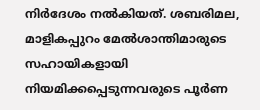നിര്‍ദേശം നല്‍കിയത്. ശബരിമല, മാളികപ്പുറം മേല്‍ശാന്തിമാരുടെ സഹായികളായി നിയമിക്കപ്പെടുന്നവരുടെ പൂര്‍ണ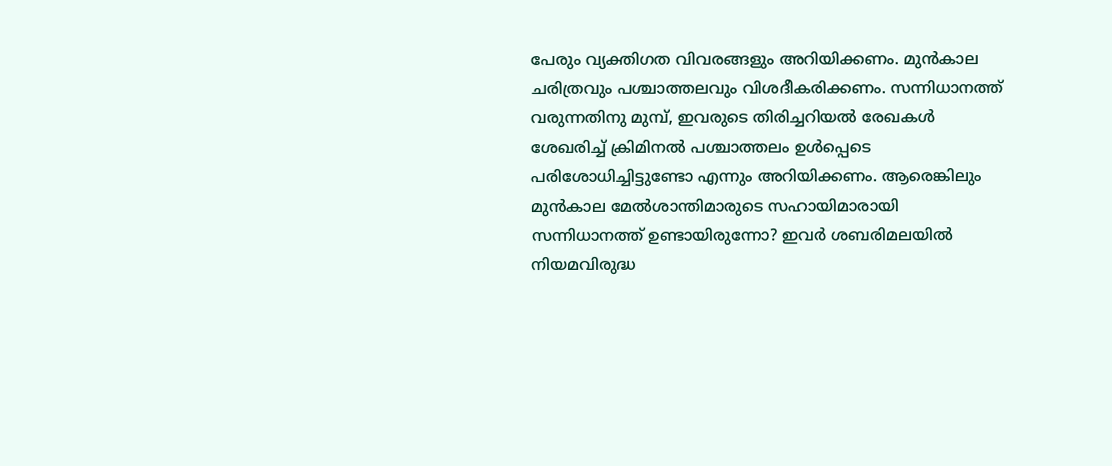പേരും വ്യക്തിഗത വിവരങ്ങളും അറിയിക്കണം. മുന്‍കാല ചരിത്രവും പശ്ചാത്തലവും വിശദീകരിക്കണം. സന്നിധാനത്ത് വരുന്നതിനു മുമ്പ്, ഇവരുടെ തിരിച്ചറിയല്‍ രേഖകള്‍ ശേഖരിച്ച് ക്രിമിനല്‍ പശ്ചാത്തലം ഉള്‍പ്പെടെ പരിശോധിച്ചിട്ടുണ്ടോ എന്നും അറിയിക്കണം. ആരെങ്കിലും മുന്‍കാല മേല്‍ശാന്തിമാരുടെ സഹായിമാരായി സന്നിധാനത്ത് ഉണ്ടായിരുന്നോ? ഇവര്‍ ശബരിമലയില്‍ നിയമവിരുദ്ധ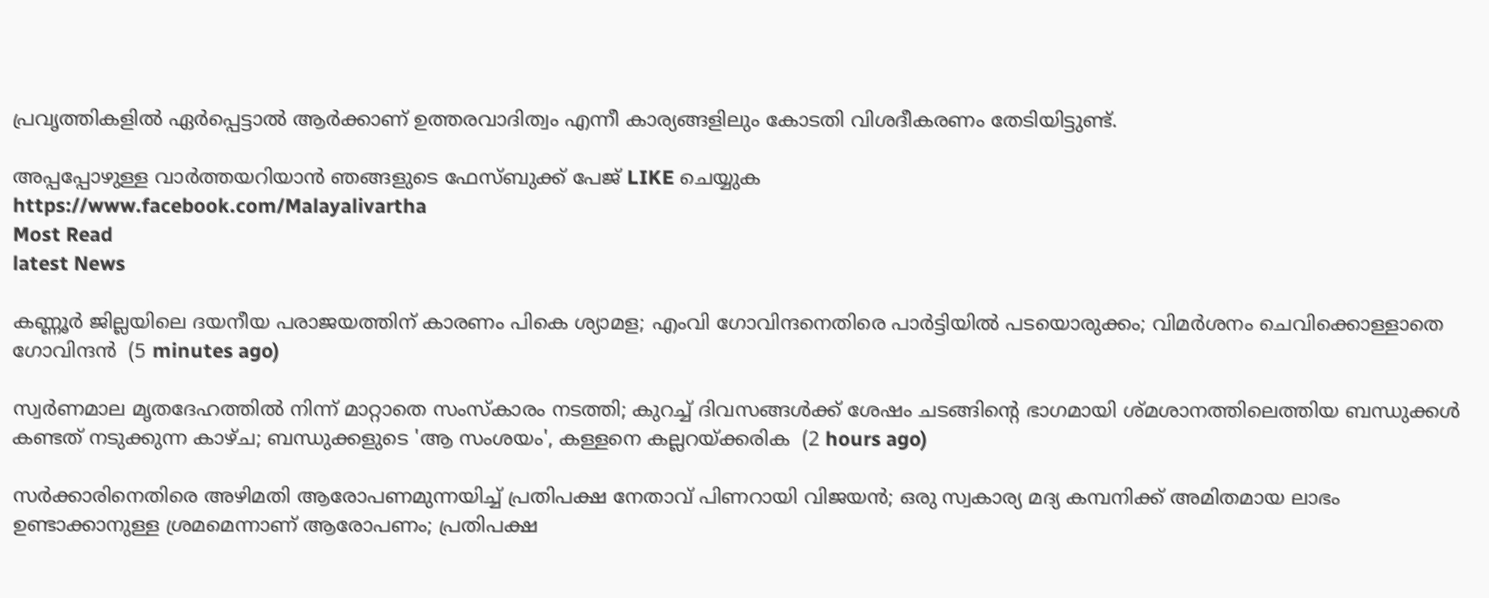പ്രവൃത്തികളില്‍ ഏര്‍പ്പെട്ടാല്‍ ആര്‍ക്കാണ് ഉത്തരവാദിത്വം എന്നീ കാര്യങ്ങളിലും കോടതി വിശദീകരണം തേടിയിട്ടുണ്ട്.

അപ്പപ്പോഴുള്ള വാര്‍ത്തയറിയാന്‍ ഞങ്ങളുടെ ഫേസ്‌ബുക്ക്‌ പേജ് LIKE ചെയ്യുക
https://www.facebook.com/Malayalivartha
Most Read
latest News

കണ്ണൂര്‍ ജില്ലയിലെ ദയനീയ പരാജയത്തിന് കാരണം പികെ ശ്യാമള; എംവി ഗോവിന്ദനെതിരെ പാർട്ടിയിൽ പടയൊരുക്കം; വിമര്‍ശനം ചെവിക്കൊള്ളാതെ ഗോവിന്ദന്‍  (5 minutes ago)

സ്വർണമാല മൃതദേഹത്തിൽ നിന്ന് മാറ്റാതെ സംസ്കാരം നടത്തി; കുറച്ച് ദിവസങ്ങൾക്ക് ശേഷം ചടങ്ങിന്റെ ഭാഗമായി ശ്മശാനത്തിലെത്തിയ ബന്ധുക്കൾ കണ്ടത് നടുക്കുന്ന കാഴ്ച; ബന്ധുക്കളുടെ 'ആ സംശയം', കള്ളനെ കല്ലറയ്ക്കരിക  (2 hours ago)

സർക്കാരിനെതിരെ അഴിമതി ആരോപണമുന്നയിച്ച് പ്രതിപക്ഷ നേതാവ് പിണറായി വിജയൻ; ഒരു സ്വകാര്യ മദ്യ കമ്പനിക്ക് അമിതമായ ലാഭം ഉണ്ടാക്കാനുള്ള ശ്രമമെന്നാണ് ആരോപണം; പ്രതിപക്ഷ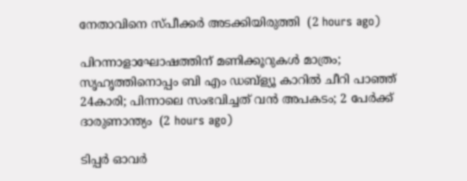നേതാവിനെ സ്പീക്കർ അടക്കിയിരുത്തി  (2 hours ago)

പിറന്നാളാഘോഷത്തിന് മണിക്കൂറുകൾ മാത്രം; സൃഹൃത്തിനൊപ്പം ബി എം ഡബ്‌ള്യൂ കാറിൽ ചീറി പാഞ്ഞ് 24കാരി; പിന്നാലെ സംഭവിച്ചത് വൻ അപകടം; 2 പേർക്ക് ദാരുണാന്ത്യം  (2 hours ago)

ടിപ്പർ ഓവർ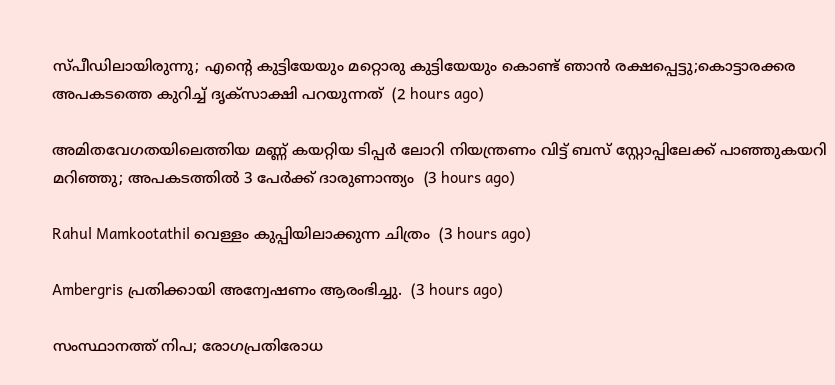സ്പീഡിലായിരുന്നു; എന്റെ കുട്ടിയേയും മറ്റൊരു കുട്ടിയേയും കൊണ്ട് ഞാൻ രക്ഷപ്പെട്ടു;കൊട്ടാരക്കര അപകടത്തെ കുറിച്ച് ദൃക്‌സാക്ഷി പറയുന്നത്  (2 hours ago)

അമിതവേഗതയിലെത്തിയ മണ്ണ് കയറ്റിയ ടിപ്പർ ലോറി നിയന്ത്രണം വിട്ട് ബസ് സ്റ്റോപ്പിലേക്ക് പാഞ്ഞുകയറി മറിഞ്ഞു; അപകടത്തിൽ 3 പേർക്ക് ദാരുണാന്ത്യം  (3 hours ago)

Rahul Mamkootathil വെള്ളം കുപ്പിയിലാക്കുന്ന ചിത്രം  (3 hours ago)

Ambergris പ്രതിക്കായി അന്വേഷണം ആരംഭിച്ചു.  (3 hours ago)

സംസ്ഥാനത്ത് നിപ; രോഗപ്രതിരോധ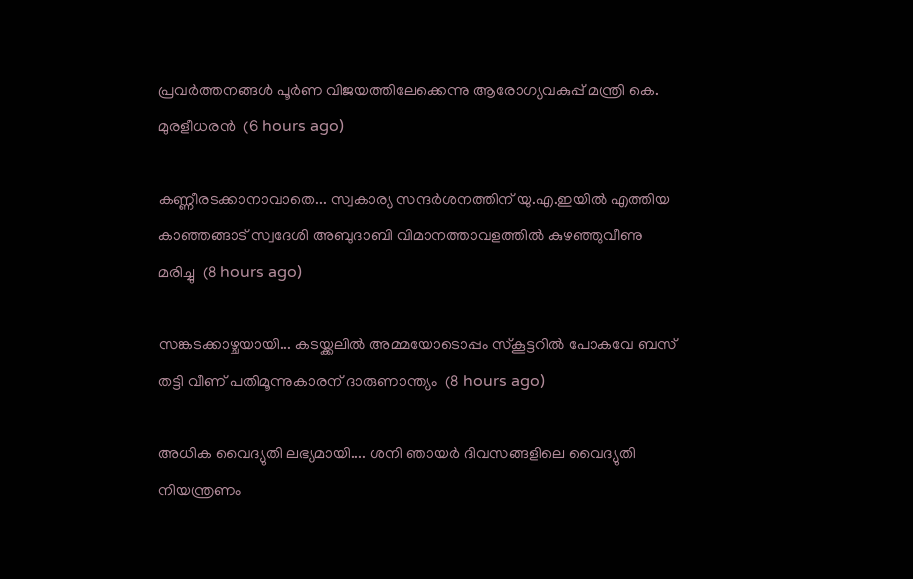പ്രവര്‍ത്തനങ്ങള്‍ പൂര്‍ണ വിജയത്തിലേക്കെന്നു ആരോഗ്യവകുപ്പ് മന്ത്രി കെ. മുരളീധരന്‍  (6 hours ago)

കണ്ണീരടക്കാനാവാതെ... സ്വകാര്യ സന്ദർശനത്തിന് യു.എ.ഇയിൽ എത്തിയ കാഞ്ഞങ്ങാട് സ്വദേശി അബുദാബി വിമാനത്താവളത്തിൽ കുഴഞ്ഞുവീണു മരിച്ചു  (8 hours ago)

സങ്കടക്കാഴ്ചയായി... കടയ്ക്കലില്‍ അമ്മയോടൊപ്പം സ്‌കൂട്ടറില്‍ പോകവേ ബസ് തട്ടി വീണ് പതിമൂന്നുകാരന് ദാരുണാന്ത്യം  (8 hours ago)

അധിക വൈദ്യുതി ലഭ്യമായി.... ശനി ഞായര്‍ ദിവസങ്ങളിലെ വൈദ്യുതി നിയന്ത്രണം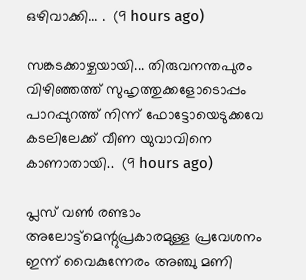ഒഴിവാക്കി... .  (9 hours ago)

സങ്കടക്കാഴ്ചയായി... തിരുവനന്തപുരം വിഴിഞ്ഞത്ത് സുഹൃത്തുക്കളോടൊപ്പം പാറപ്പുറത്ത് നിന്ന് ഫോട്ടോയെടുക്കവേ കട‌ലിലേക്ക് വീണ യുവാവിനെ കാണാതായി..  (9 hours ago)

പ്ലസ് വൺ രണ്ടാം അലോട്ട്‌മെന്റുപ്രകാരമുള്ള പ്രവേശനം ഇന്ന് വൈകുന്നേരം അഞ്ചു മണി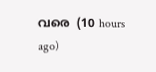വരെ  (10 hours ago)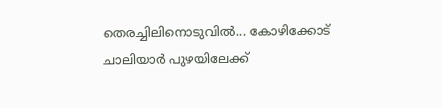തെരച്ചിലിനൊടുവിൽ... കോഴിക്കോട് ചാലിയാർ പുഴയിലേക്ക്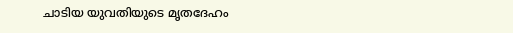ചാടിയ യുവതിയുടെ മൃതദേഹം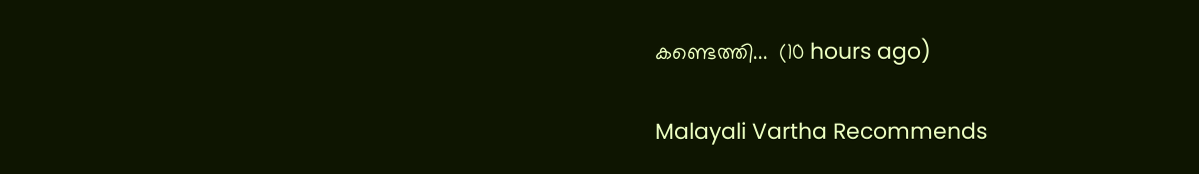കണ്ടെത്തി...  (10 hours ago)

Malayali Vartha Recommends